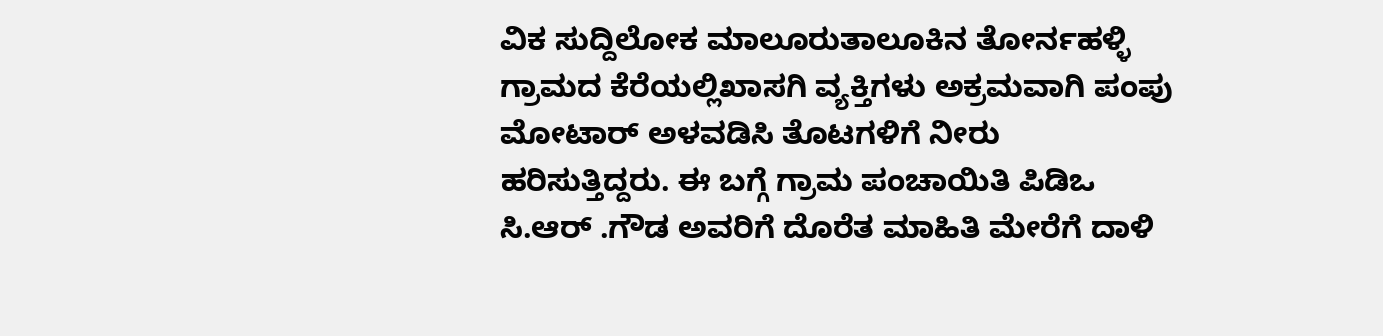ವಿಕ ಸುದ್ದಿಲೋಕ ಮಾಲೂರುತಾಲೂಕಿನ ತೋರ್ನಹಳ್ಳಿ ಗ್ರಾಮದ ಕೆರೆಯಲ್ಲಿಖಾಸಗಿ ವ್ಯಕ್ತಿಗಳು ಅಕ್ರಮವಾಗಿ ಪಂಪು ಮೋಟಾರ್ ಅಳವಡಿಸಿ ತೊಟಗಳಿಗೆ ನೀರು ಹರಿಸುತ್ತಿದ್ದರು. ಈ ಬಗ್ಗೆ ಗ್ರಾಮ ಪಂಚಾಯಿತಿ ಪಿಡಿಒ ಸಿ.ಆರ್ .ಗೌಡ ಅವರಿಗೆ ದೊರೆತ ಮಾಹಿತಿ ಮೇರೆಗೆ ದಾಳಿ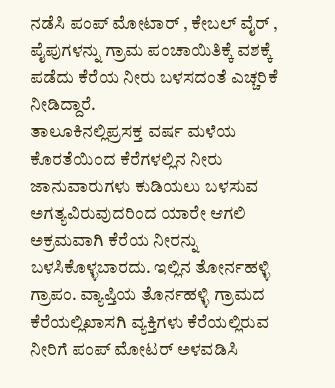ನಡೆಸಿ ಪಂಪ್ ಮೋಟಾರ್ , ಕೇಬಲ್ ವೈರ್ , ಪೈಪುಗಳನ್ನು ಗ್ರಾಮ ಪಂಚಾಯಿತಿಕ್ಕೆ ವಶಕ್ಕೆ ಪಡೆದು ಕೆರೆಯ ನೀರು ಬಳಸದಂತೆ ಎಚ್ಚರಿಕೆ ನೀಡಿದ್ದಾರೆ.
ತಾಲೂಕಿನಲ್ಲಿಪ್ರಸಕ್ತ ವರ್ಷ ಮಳೆಯ ಕೊರತೆಯಿಂದ ಕೆರೆಗಳಲ್ಲಿನ ನೀರು ಜಾನುವಾರುಗಳು ಕುಡಿಯಲು ಬಳಸುವ ಅಗತ್ಯವಿರುವುದರಿಂದ ಯಾರೇ ಆಗಲಿ ಅಕ್ರಮವಾಗಿ ಕೆರೆಯ ನೀರನ್ನು ಬಳಸಿಕೊಳ್ಳಬಾರದು. ಇಲ್ಲಿನ ತೋರ್ನಹಳ್ಳಿ ಗ್ರಾಪಂ. ವ್ಯಾಪ್ತಿಯ ತೊರ್ನಹಳ್ಳಿ ಗ್ರಾಮದ ಕೆರೆಯಲ್ಲಿಖಾಸಗಿ ವ್ಯಕ್ತಿಗಳು ಕೆರೆಯಲ್ಲಿರುವ ನೀರಿಗೆ ಪಂಪ್ ಮೋಟರ್ ಅಳವಡಿಸಿ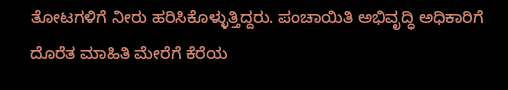ತೋಟಗಳಿಗೆ ನೀರು ಹರಿಸಿಕೊಳ್ಳುತ್ತಿದ್ದರು. ಪಂಚಾಯಿತಿ ಅಭಿವೃದ್ಧಿ ಅಧಿಕಾರಿಗೆ ದೊರೆತ ಮಾಹಿತಿ ಮೇರೆಗೆ ಕೆರೆಯ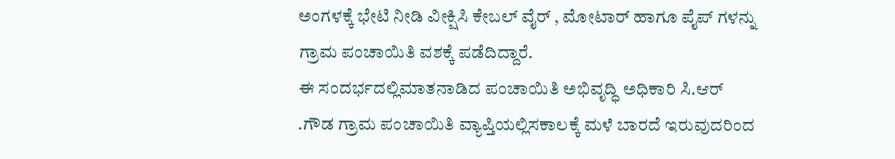ಅಂಗಳಕ್ಕೆ ಭೇಟಿ ನೀಡಿ ವೀಕ್ಷಿಸಿ ಕೇಬಲ್ ವೈರ್ , ಮೋಟಾರ್ ಹಾಗೂ ಪೈಪ್ ಗಳನ್ನು ಗ್ರಾಮ ಪಂಚಾಯಿತಿ ವಶಕ್ಕೆ ಪಡೆದಿದ್ದಾರೆ.
ಈ ಸಂದರ್ಭದಲ್ಲಿಮಾತನಾಡಿದ ಪಂಚಾಯಿತಿ ಅಭಿವೃದ್ಧಿ ಅಧಿಕಾರಿ ಸಿ.ಆರ್ .ಗೌಡ ಗ್ರಾಮ ಪಂಚಾಯಿತಿ ವ್ಯಾಪ್ತಿಯಲ್ಲಿಸಕಾಲಕ್ಕೆ ಮಳೆ ಬಾರದೆ ಇರುವುದರಿಂದ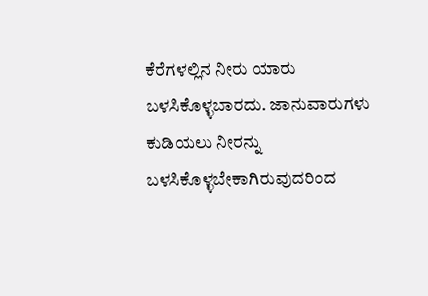ಕೆರೆಗಳಲ್ಲಿನ ನೀರು ಯಾರು ಬಳಸಿಕೊಳ್ಳಬಾರದು. ಜಾನುವಾರುಗಳು ಕುಡಿಯಲು ನೀರನ್ನು ಬಳಸಿಕೊಳ್ಳಬೇಕಾಗಿರುವುದರಿಂದ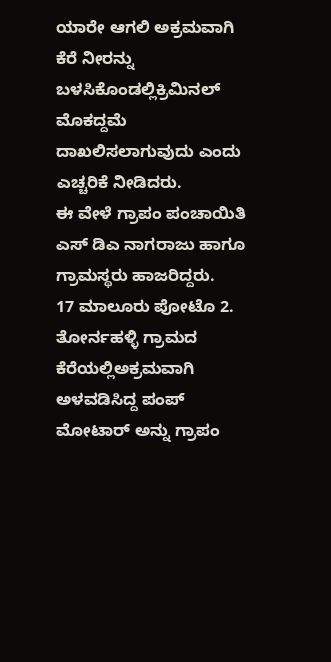ಯಾರೇ ಆಗಲಿ ಅಕ್ರಮವಾಗಿ ಕೆರೆ ನೀರನ್ನು ಬಳಸಿಕೊಂಡಲ್ಲಿಕ್ರಿಮಿನಲ್ ಮೊಕದ್ದಮೆ ದಾಖಲಿಸಲಾಗುವುದು ಎಂದು ಎಚ್ಚರಿಕೆ ನೀಡಿದರು.
ಈ ವೇಳೆ ಗ್ರಾಪಂ ಪಂಚಾಯಿತಿ ಎಸ್ ಡಿಎ ನಾಗರಾಜು ಹಾಗೂ ಗ್ರಾಮಸ್ಥರು ಹಾಜರಿದ್ದರು.
17 ಮಾಲೂರು ಪೋಟೊ 2. ತೋರ್ನಹಳ್ಳಿ ಗ್ರಾಮದ ಕೆರೆಯಲ್ಲಿಅಕ್ರಮವಾಗಿ ಅಳವಡಿಸಿದ್ದ ಪಂಪ್ ಮೋಟಾರ್ ಅನ್ನು ಗ್ರಾಪಂ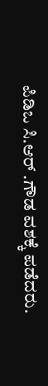ಪಿಡಿಒ ಸಿ.ಆರ್ .ಗೌಡ ವಶಕ್ಕೆ ಪಡೆದರು.